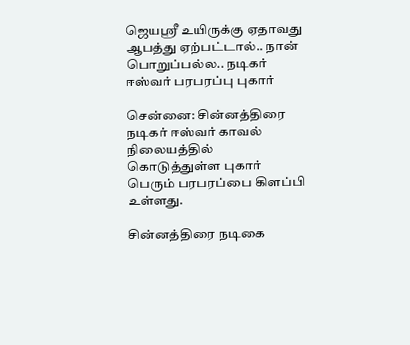ஜெயஸ்ரீ உயிருக்கு ஏதாவது ஆபத்து ஏற்பட்டால்.. நான் பொறுப்பல்ல.. நடிகர் ஈஸ்வர் பரபரப்பு புகார்

சென்னை: சின்னத்திரை நடிகர் ஈஸ்வர் காவல் நிலையத்தில் கொடுத்துள்ள புகார் பெரும் பரபரப்பை கிளப்பி உள்ளது.

சின்னத்திரை நடிகை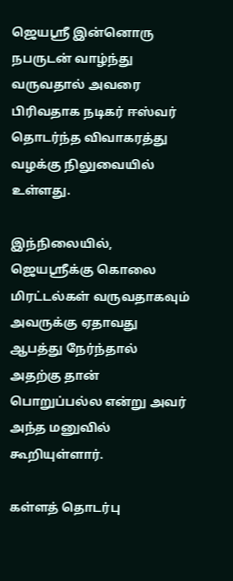ஜெயஸ்ரீ இன்னொரு நபருடன் வாழ்ந்து வருவதால் அவரை பிரிவதாக நடிகர் ஈஸ்வர் தொடர்ந்த விவாகரத்து வழக்கு நிலுவையில் உள்ளது.

இந்நிலையில், ஜெயஸ்ரீக்கு கொலை மிரட்டல்கள் வருவதாகவும் அவருக்கு ஏதாவது ஆபத்து நேர்ந்தால் அதற்கு தான் பொறுப்பல்ல என்று அவர் அந்த மனுவில் கூறியுள்ளார்.

கள்ளத் தொடர்பு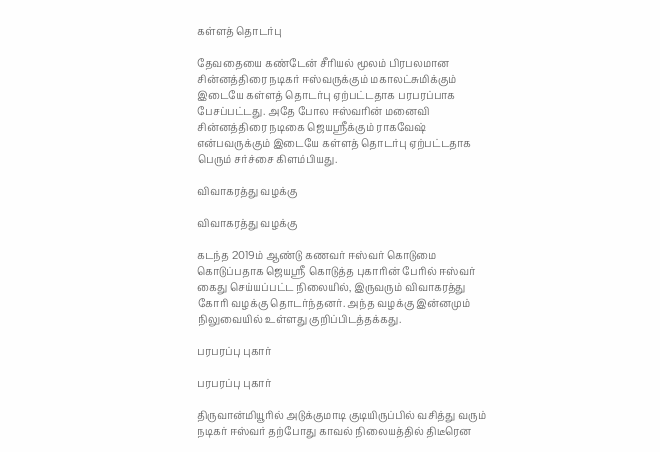கள்ளத் தொடர்பு

தேவதையை கண்டேன் சீரியல் மூலம் பிரபலமான சின்னத்திரை நடிகர் ஈஸ்வருக்கும் மகாலட்சுமிக்கும் இடையே கள்ளத் தொடர்பு ஏற்பட்டதாக பரபரப்பாக பேசப்பட்டது. அதே போல ஈஸ்வரின் மனைவி சின்னத்திரை நடிகை ஜெயஸ்ரீக்கும் ராகவேஷ் என்பவருக்கும் இடையே கள்ளத் தொடர்பு ஏற்பட்டதாக பெரும் சர்ச்சை கிளம்பியது.

விவாகரத்து வழக்கு

விவாகரத்து வழக்கு

கடந்த 2019ம் ஆண்டு கணவர் ஈஸ்வர் கொடுமை கொடுப்பதாக ஜெயஸ்ரீ கொடுத்த புகாரின் பேரில் ஈஸ்வர் கைது செய்யப்பட்ட நிலையில், இருவரும் விவாகரத்து கோரி வழக்கு தொடர்ந்தனர். அந்த வழக்கு இன்னமும் நிலுவையில் உள்ளது குறிப்பிடத்தக்கது.

பரபரப்பு புகார்

பரபரப்பு புகார்

திருவான்மியூரில் அடுக்குமாடி குடியிருப்பில் வசித்து வரும் நடிகர் ஈஸ்வர் தற்போது காவல் நிலையத்தில் திடீரென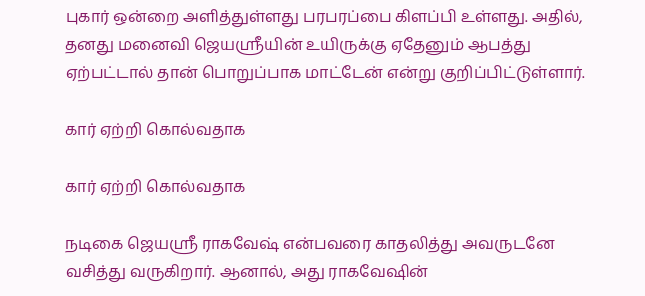புகார் ஒன்றை அளித்துள்ளது பரபரப்பை கிளப்பி உள்ளது. அதில், தனது மனைவி ஜெயஸ்ரீயின் உயிருக்கு ஏதேனும் ஆபத்து ஏற்பட்டால் தான் பொறுப்பாக மாட்டேன் என்று குறிப்பிட்டுள்ளார்.

கார் ஏற்றி கொல்வதாக

கார் ஏற்றி கொல்வதாக

நடிகை ஜெயஸ்ரீ ராகவேஷ் என்பவரை காதலித்து அவருடனே வசித்து வருகிறார். ஆனால், அது ராகவேஷின்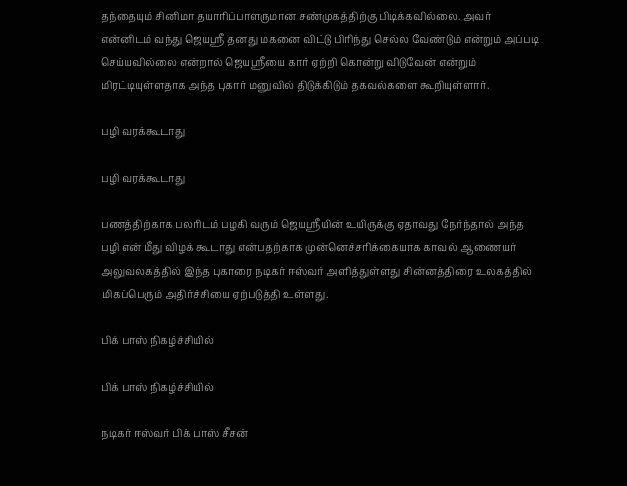தந்தையும் சினிமா தயாரிப்பாளருமான சண்முகத்திற்கு பிடிக்கவில்லை. அவர் என்னிடம் வந்து ஜெயஸ்ரீ தனது மகனை விட்டு பிரிந்து செல்ல வேண்டும் என்றும் அப்படி செய்யவில்லை என்றால் ஜெயஸ்ரீயை கார் ஏற்றி கொன்று விடுவேன் என்றும் மிரட்டியுள்ளதாக அந்த புகார் மனுவில் திடுக்கிடும் தகவல்களை கூறியுள்ளார்.

பழி வரக்கூடாது

பழி வரக்கூடாது

பணத்திற்காக பலரிடம் பழகி வரும் ஜெயஸ்ரீயின் உயிருக்கு ஏதாவது நேர்ந்தால் அந்த பழி என் மீது விழக் கூடாது என்பதற்காக முன்னெச்சரிக்கையாக காவல் ஆணையர் அலுவலகத்தில் இந்த புகாரை நடிகர் ஈஸ்வர் அளித்துள்ளது சின்னத்திரை உலகத்தில் மிகப்பெரும் அதிர்ச்சியை ஏற்படுத்தி உள்ளது.

பிக் பாஸ் நிகழ்ச்சியில்

பிக் பாஸ் நிகழ்ச்சியில்

நடிகர் ஈஸ்வர் பிக் பாஸ் சீசன்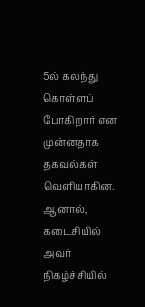5ல் கலந்து கொள்ளப் போகிறார் என முன்னதாக தகவல்கள் வெளியாகின. ஆனால், கடைசியில் அவர் நிகழ்ச்சியில்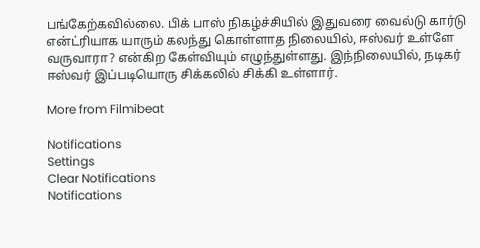பங்கேற்கவில்லை. பிக் பாஸ் நிகழ்ச்சியில் இதுவரை வைல்டு கார்டு என்ட்ரியாக யாரும் கலந்து கொள்ளாத நிலையில், ஈஸ்வர் உள்ளே வருவாரா? என்கிற கேள்வியும் எழுந்துள்ளது. இந்நிலையில், நடிகர் ஈஸ்வர் இப்படியொரு சிக்கலில் சிக்கி உள்ளார்.

More from Filmibeat

Notifications
Settings
Clear Notifications
Notifications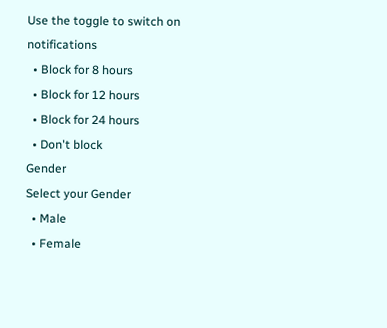Use the toggle to switch on notifications
  • Block for 8 hours
  • Block for 12 hours
  • Block for 24 hours
  • Don't block
Gender
Select your Gender
  • Male
  • Female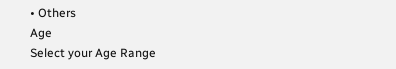• Others
Age
Select your Age Range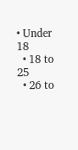• Under 18
  • 18 to 25
  • 26 to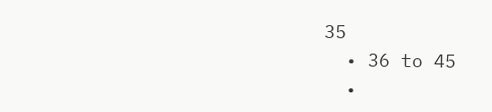35
  • 36 to 45
  •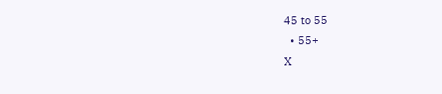45 to 55
  • 55+
X